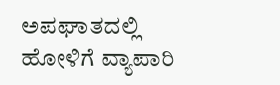ಅಪಘಾತದಲ್ಲಿ ಹೋಳಿಗೆ ವ್ಯಾಪಾರಿ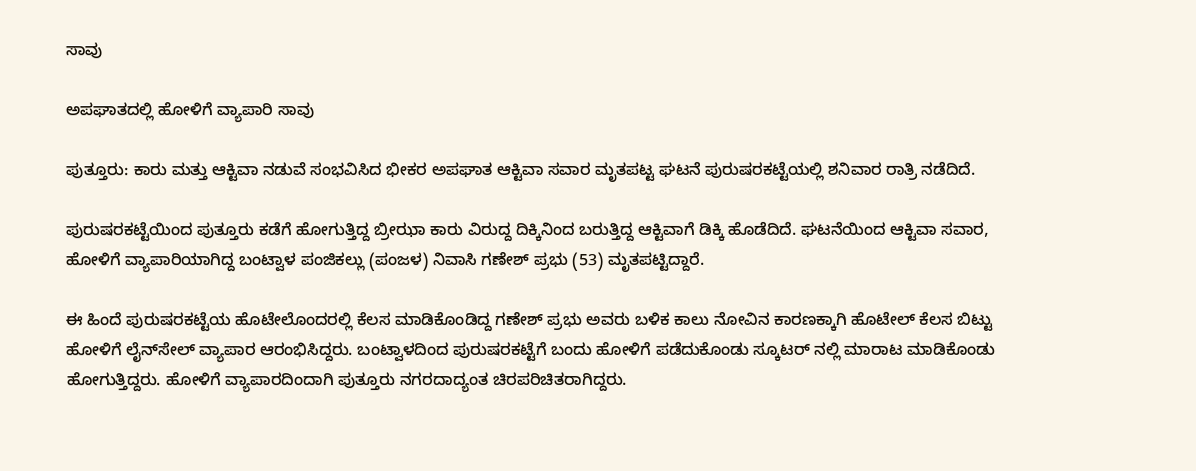ಸಾವು

ಅಪಘಾತದಲ್ಲಿ ಹೋಳಿಗೆ ವ್ಯಾಪಾರಿ ಸಾವು

ಪುತ್ತೂರು: ಕಾರು ಮತ್ತು ಆಕ್ಟಿವಾ ನಡುವೆ ಸಂಭವಿಸಿದ ಭೀಕರ ಅಪಘಾತ ಆಕ್ಟಿವಾ ಸವಾರ ಮೃತಪಟ್ಟ ಘಟನೆ ಪುರುಷರಕಟ್ಟೆಯಲ್ಲಿ ಶನಿವಾರ ರಾತ್ರಿ ನಡೆದಿದೆ.

ಪುರುಷರಕಟ್ಟೆಯಿಂದ ಪುತ್ತೂರು ಕಡೆಗೆ ಹೋಗುತ್ತಿದ್ದ ಬ್ರೀಝಾ ಕಾರು ವಿರುದ್ದ ದಿಕ್ಕಿನಿಂದ ಬರುತ್ತಿದ್ದ ಆಕ್ಟಿವಾಗೆ ಡಿಕ್ಕಿ ಹೊಡೆದಿದೆ. ಘಟನೆಯಿಂದ ಆಕ್ಟಿವಾ ಸವಾರ, ಹೋಳಿಗೆ ವ್ಯಾಪಾರಿಯಾಗಿದ್ದ ಬಂಟ್ವಾಳ ಪಂಜಿಕಲ್ಲು (ಪಂಜಳ) ನಿವಾಸಿ ಗಣೇಶ್ ಪ್ರಭು (53) ಮೃತಪಟ್ಟಿದ್ದಾರೆ.

ಈ ಹಿಂದೆ ಪುರುಷರಕಟ್ಟೆಯ ಹೊಟೇಲೊಂದರಲ್ಲಿ ಕೆಲಸ ಮಾಡಿಕೊಂಡಿದ್ದ ಗಣೇಶ್ ಪ್ರಭು ಅವರು ಬಳಿಕ ಕಾಲು ನೋವಿನ ಕಾರಣಕ್ಕಾಗಿ ಹೊಟೇಲ್ ಕೆಲಸ ಬಿಟ್ಟು ಹೋಳಿಗೆ ಲೈನ್‌ಸೇಲ್ ವ್ಯಾಪಾರ ಆರಂಭಿಸಿದ್ದರು. ಬಂಟ್ವಾಳದಿಂದ ಪುರುಷರಕಟ್ಟೆಗೆ ಬಂದು ಹೋಳಿಗೆ ಪಡೆದುಕೊಂಡು ಸ್ಕೂಟರ್ ನಲ್ಲಿ ಮಾರಾಟ ಮಾಡಿಕೊಂಡು ಹೋಗುತ್ತಿದ್ದರು. ಹೋಳಿಗೆ ವ್ಯಾಪಾರದಿಂದಾಗಿ ಪುತ್ತೂರು ನಗರದಾದ್ಯಂತ ಚಿರಪರಿಚಿತರಾಗಿದ್ದರು.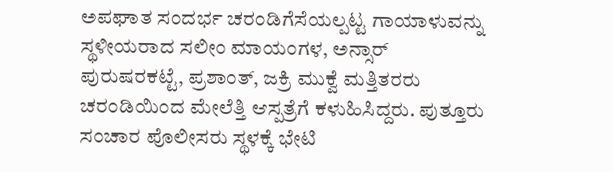ಅಪಘಾತ ಸಂದರ್ಭ ಚರಂಡಿಗೆಸೆಯಲ್ಪಟ್ಟ ಗಾಯಾಳುವನ್ನು ಸ್ಥಳೀಯರಾದ ಸಲೀಂ ಮಾಯಂಗಳ, ಅನ್ಸಾರ್ ಪುರುಷರಕಟ್ಟೆ, ಪ್ರಶಾಂತ್, ಜಕ್ರಿ ಮುಕ್ವೆ ಮತ್ತಿತರರು ಚರಂಡಿಯಿಂದ ಮೇಲೆತ್ತಿ ಆಸ್ಪತ್ರೆಗೆ ಕಳುಹಿಸಿದ್ದರು. ಪುತ್ತೂರು ಸಂಚಾರ ಪೊಲೀಸರು ಸ್ಥಳಕ್ಕೆ ಭೇಟಿ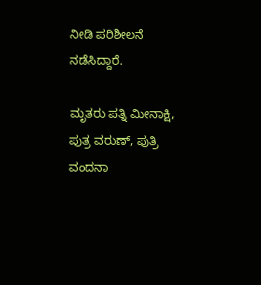ನೀಡಿ ಪರಿಶೀಲನೆ ನಡೆಸಿದ್ದಾರೆ.

ಮೃತರು ಪತ್ನಿ ಮೀನಾಕ್ಷಿ, ಪುತ್ರ ವರುಣ್, ಪುತ್ರಿ ವಂದನಾ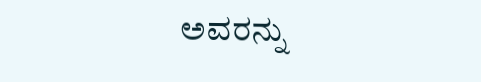ಅವರನ್ನು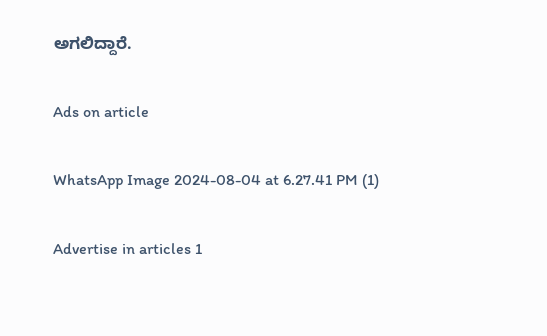ಅಗಲಿದ್ದಾರೆ.

Ads on article

WhatsApp Image 2024-08-04 at 6.27.41 PM (1)

Advertise in articles 1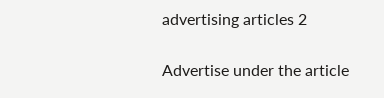advertising articles 2

Advertise under the article